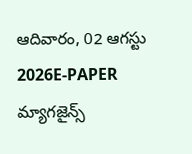ఆదివారం, 02 ఆగస్టు 2026E-PAPER
మ్యాగజైన్స్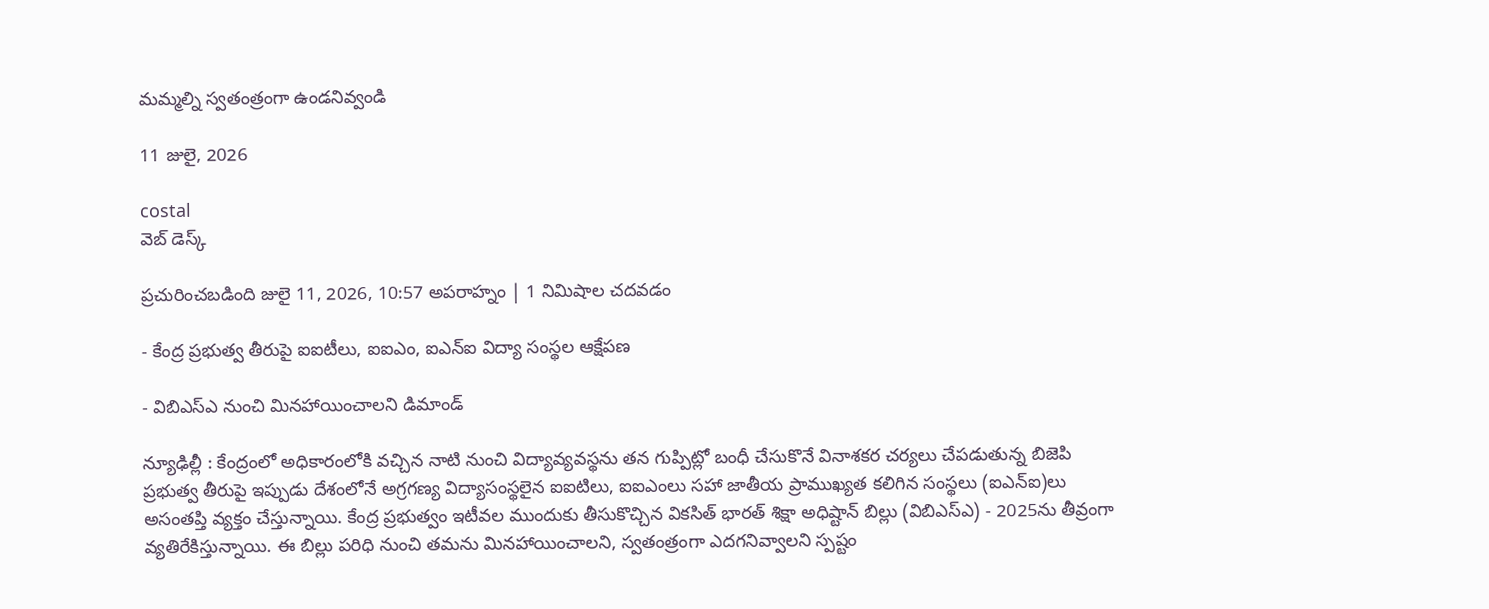మమ్మల్ని స్వతంత్రంగా ఉండనివ్వండి

11 జులై, 2026

costal
వెబ్ డెస్క్

ప్రచురించబడింది జులై 11, 2026, 10:57 అపరాహ్నం | 1 నిమిషాల చదవడం

- కేంద్ర ప్రభుత్వ తీరుపై ఐఐటీలు, ఐఐఎం, ఐఎన్‌ఐ విద్యా సంస్థల ఆక్ష‍ేపణ

- విబిఎస్‌ఎ నుంచి మినహాయించాలని డిమాండ్‌

న్యూఢిల్లీ : కేంద్రంలో అధికారంలోకి వచ్చిన నాటి నుంచి విద్యావ్యవస్థను తన గుప్పిట్లో బంధీ చేసుకొనే వినాశకర చర్యలు చేపడుతున్న బిజెపి ప్రభుత్వ తీరుపై ఇప్పుడు దేశంలోనే అగ్రగణ్య విద్యాసంస్థలైన ఐఐటిలు, ఐఐఎంలు సహా జాతీయ ప్రాముఖ్యత కలిగిన సంస్థలు (ఐఎన్‌ఐ)లు అసంతప్తి వ్యక్తం చేస్తున్నాయి. కేంద్ర ప్రభుత్వం ఇటీవల ముందుకు తీసుకొచ్చిన వికసిత్‌ ‌భారత్‌ ‌శిక్షా అధిష్టాన్‌ ‌బిల్లు (విబిఎస్‌ఎ) - 2025ను తీవ్రంగా వ్యతిరేకిస్తున్నాయి. ఈ బిల్లు పరిధి నుంచి తమను మినహాయించాలని, స్వతంత్రంగా ఎదగనివ్వాలని స్పష్టం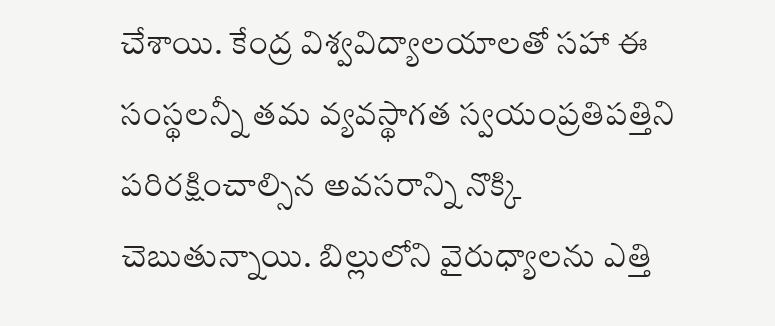చేశాయి. కేంద్ర విశ్వవిద్యాలయాలతో సహా ఈ సంస్థలన్నీ తమ వ్యవస్థాగత స్వయంప్రతిపత్తిని పరిరక్షించాల్సిన అవసరాన్ని నొక్కి చెబుతున్నాయి. బిల్లులోని వైరుధ్యాలను ఎత్తి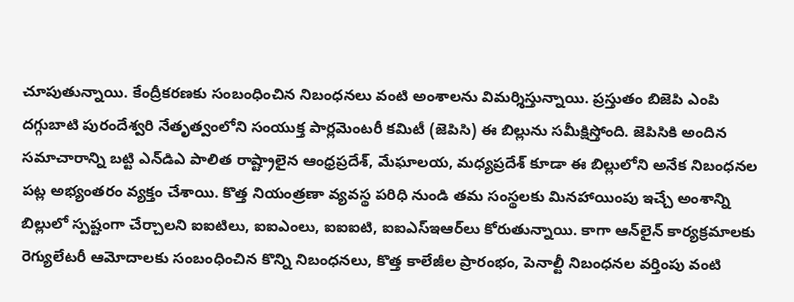చూపుతున్నాయి. కేంద్రీకరణకు సంబంధించిన నిబంధనలు వంటి అంశాలను విమర్శిస్తున్నాయి. ప్రస్తుతం బిజెపి ఎంపి దగ్గుబాటి పురందేశ్వరి నేతృత్వంలోని సంయుక్త పార్లమెంటరీ కమిటీ (జెపిసి) ఈ బిల్లును సమీక్షిస్తోంది. జెపిసికి అందిన సమాచారాన్ని బట్టి ఎన్‌‌డిఎ పాలిత రాష్ట్రాలైన ఆంధ్రప్రదేశ్‌, మేఘాలయ, మధ్యప్రదేశ్‌ కూడా ఈ బిల్లులోని అనేక నిబంధనల పట్ల అభ్యంతరం వ్యక్తం చేశాయి. కొత్త నియంత్రణా వ్యవస్థ పరిధి నుండి తమ సంస్థలకు మినహాయింపు ఇచ్చే అంశాన్ని బిల్లులో స్పష్టంగా చేర్చాలని ఐఐటిలు, ఐఐఎంలు, ఐఐఐటి, ఐఐఎస్‌ఇఆర్‌‌లు కోరుతున్నాయి. కాగా ఆన్‌‌లైన్‌ ‌కార్యక్రమాలకు రెగ్యులేటరీ ఆమోదాలకు సంబంధించిన కొన్ని నిబంధనలు, కొత్త కాలేజీల ప్రారంభం, పెనాల్టీ నిబంధనల వర్తింపు వంటి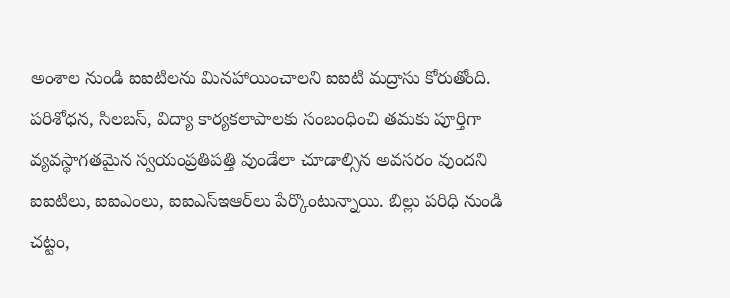అంశాల నుండి ఐఐటిలను మినహాయించాలని ఐఐటి మద్రాసు కోరుతోంది. పరిశోధన, సిలబస్‌, విద్యా కార్యకలాపాలకు సంబంధించి తమకు పూర్తిగా వ్యవస్థాగతమైన స్వయంప్రతిపత్తి వుండేలా చూడాల్సిన అవసరం వుందని ఐఐటిలు, ఐఐఎంలు, ఐఐఎస్‌ఇఆర్‌‌లు పేర్కొంటున్నాయి. బిల్లు పరిధి నుండి చట్టం,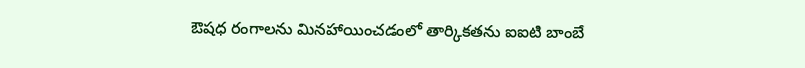ఔషధ రంగాలను మినహాయించడంలో తార్కికతను ఐఐటి బాంబే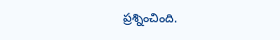ప్రశ్నించింది.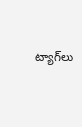ట్యాగ్‌లు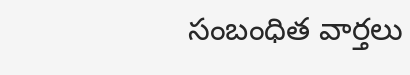సంబంధిత వార్తలు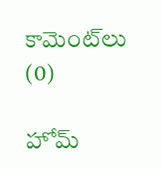కామెంట్‌లు (0)

హోమ్